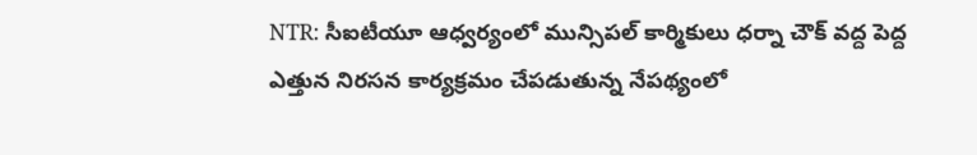NTR: సీఐటీయూ ఆధ్వర్యంలో మున్సిపల్ కార్మికులు ధర్నా చౌక్ వద్ద పెద్ద ఎత్తున నిరసన కార్యక్రమం చేపడుతున్న నేపథ్యంలో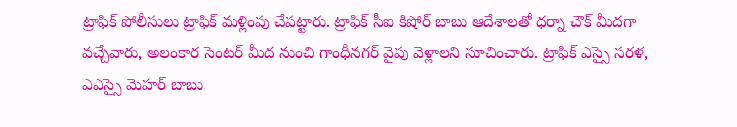ట్రాఫిక్ పోలీసులు ట్రాఫిక్ మళ్లింపు చేపట్టారు. ట్రాఫిక్ సీఐ కిషోర్ బాబు ఆదేశాలతో ధర్నా చౌక్ మీదగా వచ్చేవారు, అలంకార సెంటర్ మీద నుంచి గాంధీనగర్ వైపు వెళ్లాలని సూచించారు. ట్రాఫిక్ ఎస్సై సరళ, ఎఎస్సై మెహర్ బాబు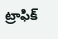ట్రాఫిక్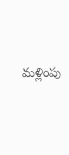మళ్లింపు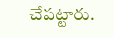చేపట్టారు.